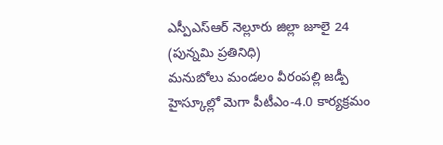ఎస్పీఎస్ఆర్ నెల్లూరు జిల్లా జూలై 24 (పున్నమి ప్రతినిధి)
మనుబోలు మండలం వీరంపల్లి జడ్పీ హైస్కూల్లో మెగా పీటీఎం-4.0 కార్యక్రమం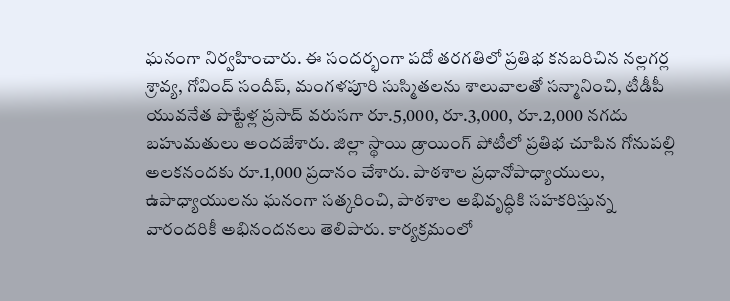ఘనంగా నిర్వహించారు. ఈ సందర్భంగా పదో తరగతిలో ప్రతిభ కనబరిచిన నల్లగర్ల శ్రావ్య, గోవింద్ సందీప్, మంగళపూరి సుస్మితలను శాలువాలతో సన్మానించి, టీడీపీ యువనేత పొట్టేళ్ల ప్రసాద్ వరుసగా రూ.5,000, రూ.3,000, రూ.2,000 నగదు బహుమతులు అందజేశారు. జిల్లా స్థాయి డ్రాయింగ్ పోటీలో ప్రతిభ చూపిన గోనుపల్లి అలకనందకు రూ.1,000 ప్రదానం చేశారు. పాఠశాల ప్రధానోపాధ్యాయులు, ఉపాధ్యాయులను ఘనంగా సత్కరించి, పాఠశాల అభివృద్ధికి సహకరిస్తున్న వారందరికీ అభినందనలు తెలిపారు. కార్యక్రమంలో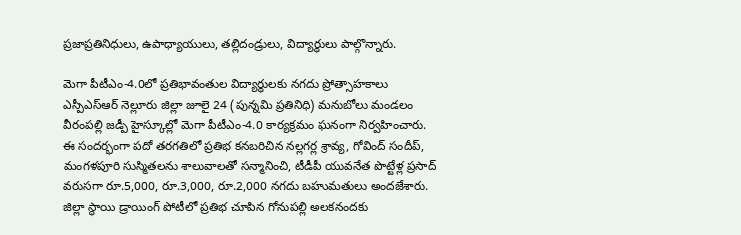ప్రజాప్రతినిధులు, ఉపాధ్యాయులు, తల్లిదండ్రులు, విద్యార్థులు పాల్గొన్నారు.

మెగా పీటీఎం-4.0లో ప్రతిభావంతుల విద్యార్థులకు నగదు ప్రోత్సాహకాలు
ఎస్పీఎస్ఆర్ నెల్లూరు జిల్లా జూలై 24 (పున్నమి ప్రతినిధి) మనుబోలు మండలం వీరంపల్లి జడ్పీ హైస్కూల్లో మెగా పీటీఎం-4.0 కార్యక్రమం ఘనంగా నిర్వహించారు. ఈ సందర్భంగా పదో తరగతిలో ప్రతిభ కనబరిచిన నల్లగర్ల శ్రావ్య, గోవింద్ సందీప్, మంగళపూరి సుస్మితలను శాలువాలతో సన్మానించి, టీడీపీ యువనేత పొట్టేళ్ల ప్రసాద్ వరుసగా రూ.5,000, రూ.3,000, రూ.2,000 నగదు బహుమతులు అందజేశారు. జిల్లా స్థాయి డ్రాయింగ్ పోటీలో ప్రతిభ చూపిన గోనుపల్లి అలకనందకు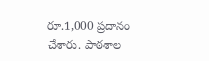రూ.1,000 ప్రదానం చేశారు. పాఠశాల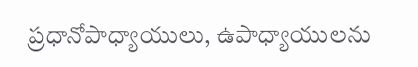ప్రధానోపాధ్యాయులు, ఉపాధ్యాయులను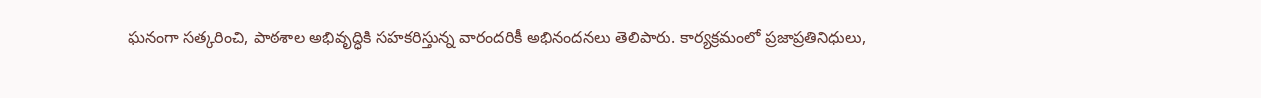ఘనంగా సత్కరించి, పాఠశాల అభివృద్ధికి సహకరిస్తున్న వారందరికీ అభినందనలు తెలిపారు. కార్యక్రమంలో ప్రజాప్రతినిధులు,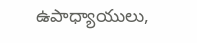ఉపాధ్యాయులు,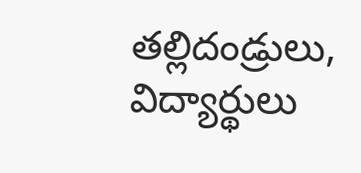తల్లిదండ్రులు, విద్యార్థులు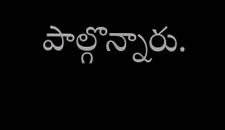పాల్గొన్నారు.